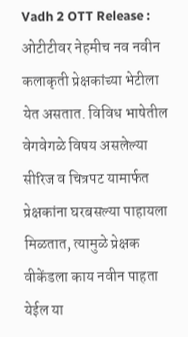Vadh 2 OTT Release : ओटीटीवर नेहमीच नव नवीन कलाकृती प्रेक्षकांच्या भेटीला येत असतात. विविध भाषेतील वेगवेगळे विषय असलेल्या सीरिज व चित्रपट यामार्फत प्रेक्षकांना घरबसल्या पाहायला मिळतात, त्यामुळे प्रेक्षक वीकेंडला काय नवीन पाहता येईल या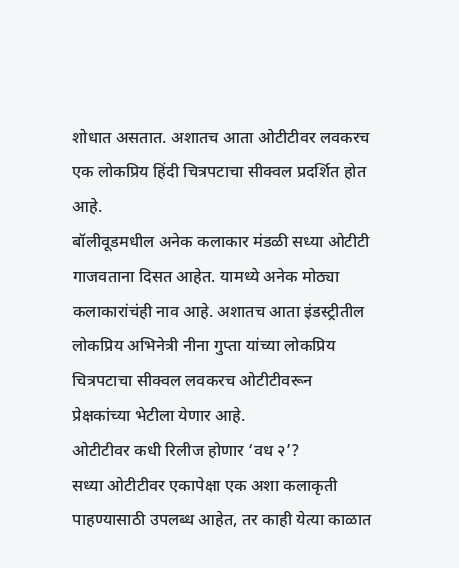शोधात असतात. अशातच आता ओटीटीवर लवकरच एक लोकप्रिय हिंदी चित्रपटाचा सीक्वल प्रदर्शित होत आहे.
बॉलीवूडमधील अनेक कलाकार मंडळी सध्या ओटीटी गाजवताना दिसत आहेत. यामध्ये अनेक मोठ्या कलाकारांचंही नाव आहे. अशातच आता इंडस्ट्रीतील लोकप्रिय अभिनेत्री नीना गुप्ता यांच्या लोकप्रिय चित्रपटाचा सीक्वल लवकरच ओटीटीवरून प्रेक्षकांच्या भेटीला येणार आहे.
ओटीटीवर कधी रिलीज होणार ‘वध २’?
सध्या ओटीटीवर एकापेक्षा एक अशा कलाकृती पाहण्यासाठी उपलब्ध आहेत, तर काही येत्या काळात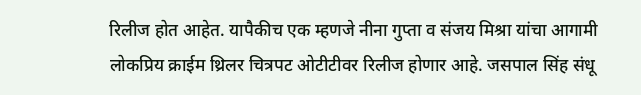रिलीज होत आहेत. यापैकीच एक म्हणजे नीना गुप्ता व संजय मिश्रा यांचा आगामी लोकप्रिय क्राईम थ्रिलर चित्रपट ओटीटीवर रिलीज होणार आहे. जसपाल सिंह संधू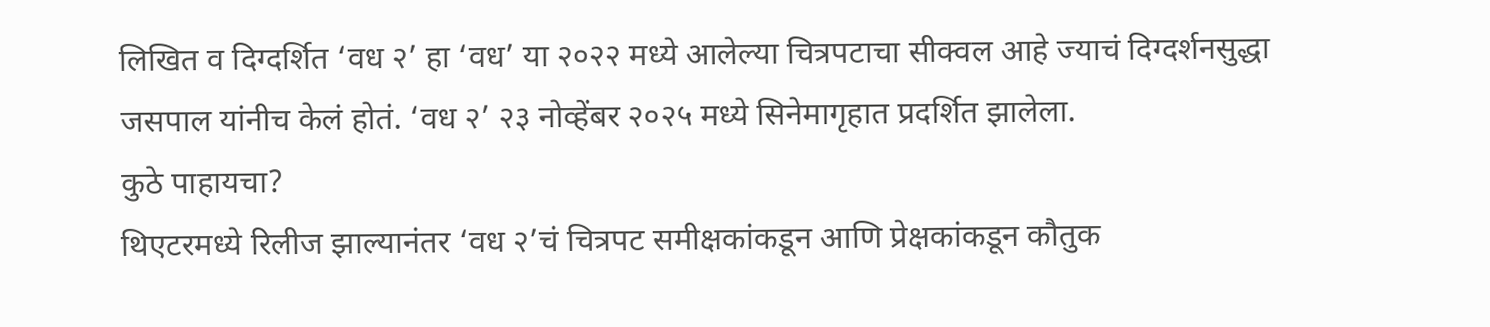लिखित व दिग्दर्शित ‘वध २’ हा ‘वध’ या २०२२ मध्ये आलेल्या चित्रपटाचा सीक्वल आहे ज्याचं दिग्दर्शनसुद्धा जसपाल यांनीच केलं होतं. ‘वध २’ २३ नोव्हेंबर २०२५ मध्ये सिनेमागृहात प्रदर्शित झालेला.
कुठे पाहायचा?
थिएटरमध्ये रिलीज झाल्यानंतर ‘वध २’चं चित्रपट समीक्षकांकडून आणि प्रेक्षकांकडून कौतुक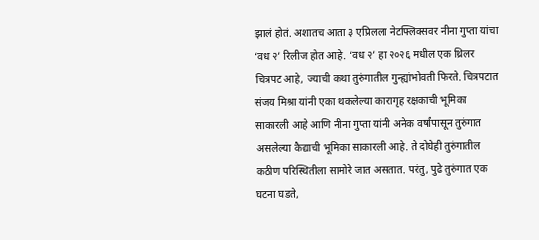झालं होतं. अशातच आता ३ एप्रिलला नेटफ्लिक्सवर नीना गुप्ता यांचा ‘वध २’ रिलीज होत आहे. ‘वध २’ हा २०२६ मधील एक थ्रिलर चित्रपट आहे, ज्याची कथा तुरुंगातील गुन्ह्यांभोवती फिरते. चित्रपटात संजय मिश्रा यांनी एका थकलेल्या कारागृह रक्षकाची भूमिका साकारली आहे आणि नीना गुप्ता यांनी अनेक वर्षांपासून तुरुंगात असलेल्या कैद्याची भूमिका साकारली आहे. ते दोघेही तुरुंगातील कठीण परिस्थितीला सामोरे जात असतात. परंतु, पुढे तुरुंगात एक घटना घडते,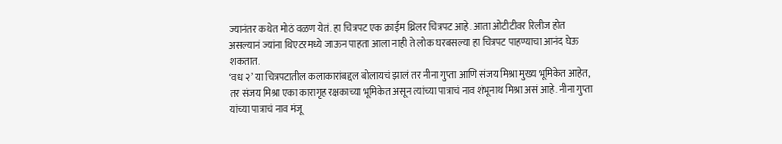ज्यानंतर कथेत मोठं वळण येतं. हा चित्रपट एक क्राईम थ्रिलर चित्रपट आहे. आता ओटीटीवर रिलीज होत असल्यानं ज्यांना थिएटरमध्ये जाऊन पाहता आला नाही ते लोक घरबसल्या हा चित्रपट पाहण्याचा आनंद घेऊ शकतात.
‘वध २’ या चित्रपटातील कलाकारांबद्दल बोलायचं झालं तर नीना गुप्ता आणि संजय मिश्रा मुख्य भूमिकेत आहेत, तर संजय मिश्रा एका कारागृह रक्षकाच्या भूमिकेत असून त्यांच्या पात्राचं नाव शंभूनाथ मिश्रा असं आहे. नीना गुप्ता यांच्या पात्राचं नाव मंजू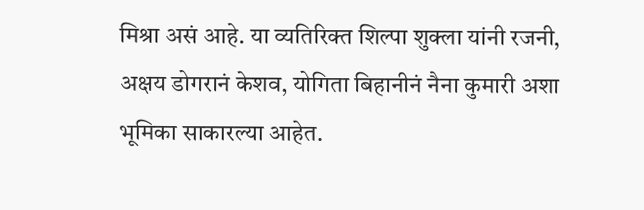मिश्रा असं आहे. या व्यतिरिक्त शिल्पा शुक्ला यांनी रजनी, अक्षय डोगरानं केशव, योगिता बिहानीनं नैना कुमारी अशा भूमिका साकारल्या आहेत.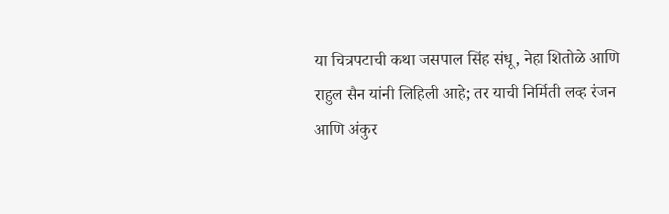या चित्रपटाची कथा जसपाल सिंह संधू, नेहा शितोळे आणि राहुल सैन यांनी लिहिली आहे; तर याची निर्मिती लव्ह रंजन आणि अंकुर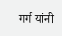गर्ग यांनी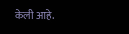केली आहे.